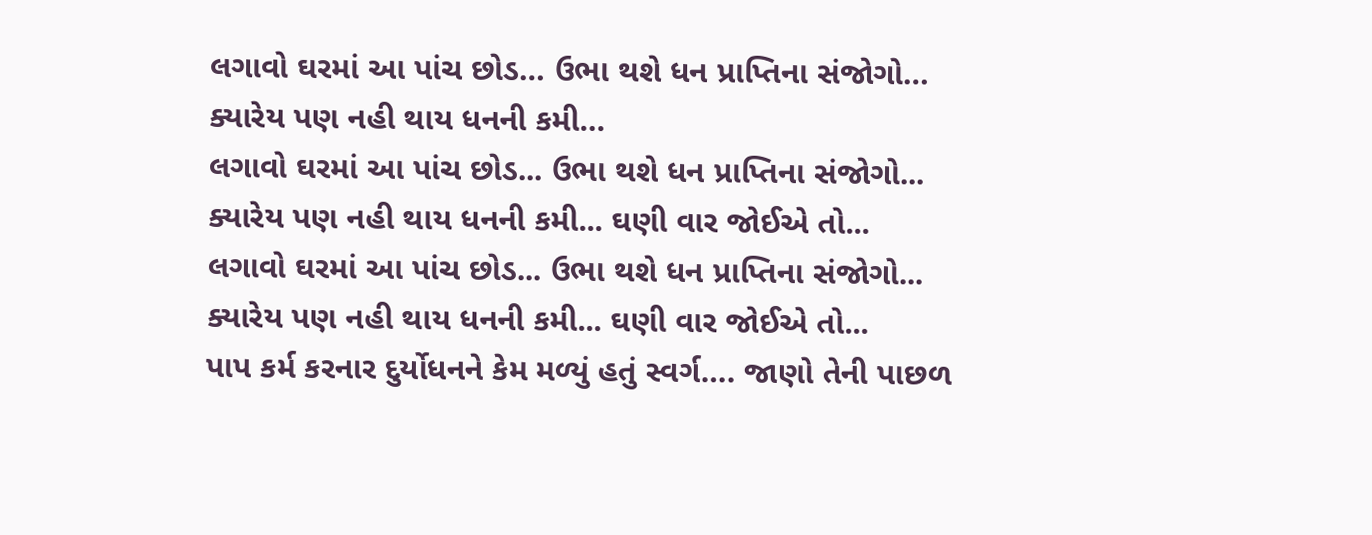લગાવો ઘરમાં આ પાંચ છોડ… ઉભા થશે ધન પ્રાપ્તિના સંજોગો… ક્યારેય પણ નહી થાય ધનની કમી…
લગાવો ઘરમાં આ પાંચ છોડ... ઉભા થશે ધન પ્રાપ્તિના સંજોગો... ક્યારેય પણ નહી થાય ધનની કમી... ઘણી વાર જોઈએ તો...
લગાવો ઘરમાં આ પાંચ છોડ... ઉભા થશે ધન પ્રાપ્તિના સંજોગો... ક્યારેય પણ નહી થાય ધનની કમી... ઘણી વાર જોઈએ તો...
પાપ કર્મ કરનાર દુર્યોધનને કેમ મળ્યું હતું સ્વર્ગ…. જાણો તેની પાછળ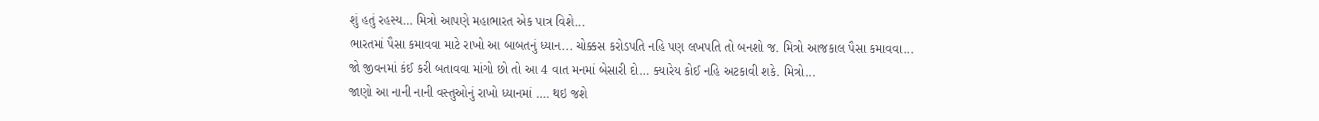શું હતું રહસ્ય… મિત્રો આપણે મહાભારત એક પાત્ર વિશે...
ભારતમાં પૈસા કમાવવા માટે રાખો આ બાબતનું ધ્યાન... ચોક્કસ કરોડપતિ નહિ પણ લખપતિ તો બનશો જ. મિત્રો આજકાલ પૈસા કમાવવા...
જો જીવનમાં કંઈ કરી બતાવવા માંગો છો તો આ 4 વાત મનમાં બેસારી દો… ક્યારેય કોઈ નહિ અટકાવી શકે. મિત્રો...
જાણો આ નાની નાની વસ્તુઓનું રાખો ધ્યાનમાં …. થઇ જશે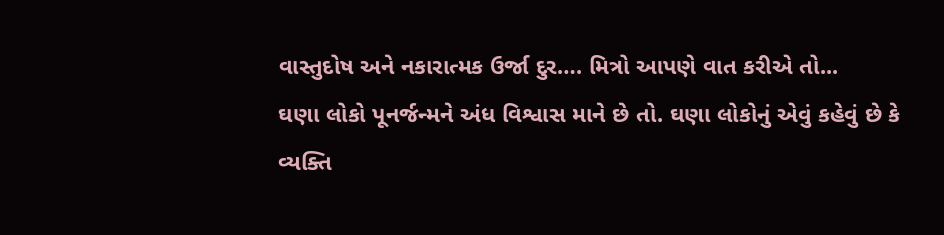વાસ્તુદોષ અને નકારાત્મક ઉર્જા દુર…. મિત્રો આપણે વાત કરીએ તો...
ઘણા લોકો પૂનર્જન્મને અંધ વિશ્વાસ માને છે તો. ઘણા લોકોનું એવું કહેવું છે કે વ્યક્તિ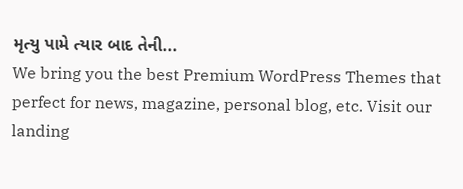મૃત્યુ પામે ત્યાર બાદ તેની...
We bring you the best Premium WordPress Themes that perfect for news, magazine, personal blog, etc. Visit our landing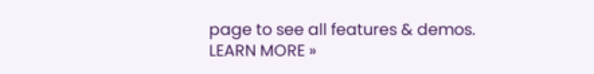page to see all features & demos.
LEARN MORE »